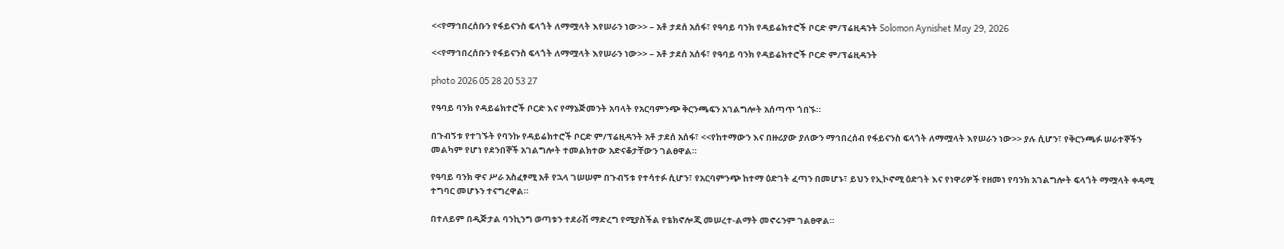<<የማኅበረሰቡን የፋይናንስ ፍላጎት ለማሟላት እየሠራን ነው>> – አቶ ታደሰ አሰፋ፣ የዓባይ ባንክ የዳይሬክተሮች ቦርድ ም/ፕሬዚዳንት Solomon Aynishet May 29, 2026

<<የማኅበረሰቡን የፋይናንስ ፍላጎት ለማሟላት እየሠራን ነው>> – አቶ ታደሰ አሰፋ፣ የዓባይ ባንክ የዳይሬክተሮች ቦርድ ም/ፕሬዚዳንት

photo 2026 05 28 20 53 27

የዓባይ ባንክ የዳይሬክተሮች ቦርድ እና የማኔጅመንት አባላት የአርባምንጭ ቅርንጫፍን አገልግሎት አሰጣጥ ጎበኙ።

በጉብኝቱ የተገኙት የባንኩ የዳይሬክተሮች ቦርድ ም/ፕሬዚዳንት አቶ ታደሰ አሰፋ፣ <<የከተማውን እና በዙሪያው ያለውን ማኅበረሰብ የፋይናንስ ፍላጎት ለማሟላት እየሠራን ነው>> ያሉ ሲሆን፣ የቅርንጫፉ ሠራተኞችን መልካም የሆነ የደንበኞች አገልግሎት ተመልክተው አድናቆታቸውን ገልፀዋል።

የዓባይ ባንክ ዋና ሥራ አስፈፃሚ አቶ የኋላ ገሠሠም በጉብኝቱ የተሳተፉ ሲሆን፣ የአርባምንጭ ከተማ ዕድገት ፈጣን በመሆኑ፣ ይህን የኢኮኖሚ ዕድገት እና የነዋሪዎች የዘመነ የባንክ አገልግሎት ፍላጎት ማሟላት ቀዳሚ ተግባር መሆኑን ተናግረዋል።

በተለይም በዲጅታል ባንኪንግ ወጣቱን ተደራሽ ማድረግ የሚያስችል የቴክኖሎጂ መሠረተ-ልማት መኖሩንም ገልፀዋል።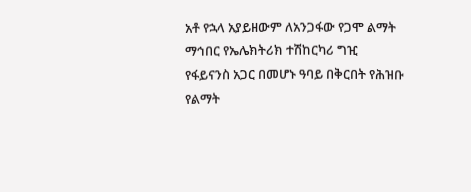አቶ የኋላ አያይዘውም ለአንጋፋው የጋሞ ልማት ማኅበር የኤሌክትሪክ ተሽከርካሪ ግዢ የፋይናንስ አጋር በመሆኑ ዓባይ በቅርበት የሕዝቡ የልማት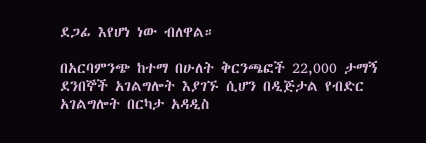ደጋፊ እየሆነ ነው ብለዋል።

በአርባምንጭ ከተማ በሁለት ቅርንጫፎች 22,000 ታማኝ ደንበኞች አገልግሎት እያገኙ ሲሆን በዲጅታል የብድር አገልግሎት በርካታ አዳዲስ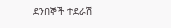ደንበኞች ተደራሽ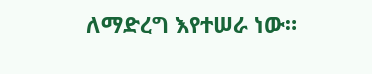ለማድረግ እየተሠራ ነው።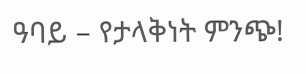ዓባይ – የታላቅነት ምንጭ!